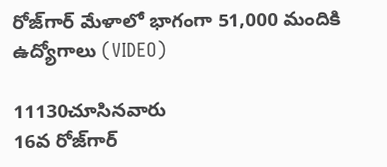రోజ్‌గార్ మేళాలో భాగంగా 51,000 మందికి ఉద్యోగాలు (VIDEO)

11130చూసినవారు
16వ రోజ్‌గార్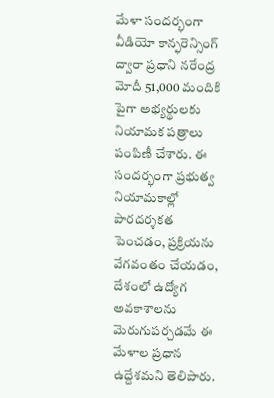మేళా సందర్భంగా వీడియో కాన్ఫరెన్సింగ్ ద్వారా ప్రధాని నరేంద్ర మోదీ 51,000 మందికి పైగా అభ్యర్థులకు నియామక పత్రాలు పంపిణీ చేశారు. ఈ సందర్భంగా ప్రభుత్వ నియామకాల్లో పారదర్శకత పెంచడం, ప్రక్రియను వేగవంతం చేయడం, దేశంలో ఉద్యోగ అవకాశాలను మెరుగుపర్చడమే ఈ మేళాల ప్రధాన ఉద్దేశమని తెలిపారు.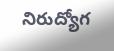నిరుద్యోగ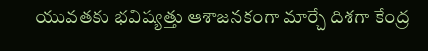యువతకు భవిష్యత్తు ఆశాజనకంగా మార్చే దిశగా కేంద్ర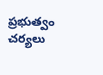ప్రభుత్వం చర్యలు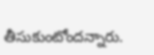తీసుకుంటోందన్నారు.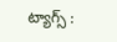ట్యాగ్స్ :